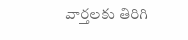వార్తలకు తిరిగి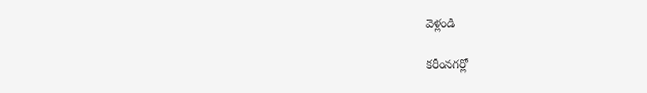వెళ్లండి

కరీంనగర్లో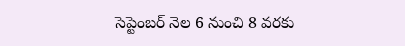సెప్టెంబర్ నెల 6 నుంచి 8 వరకు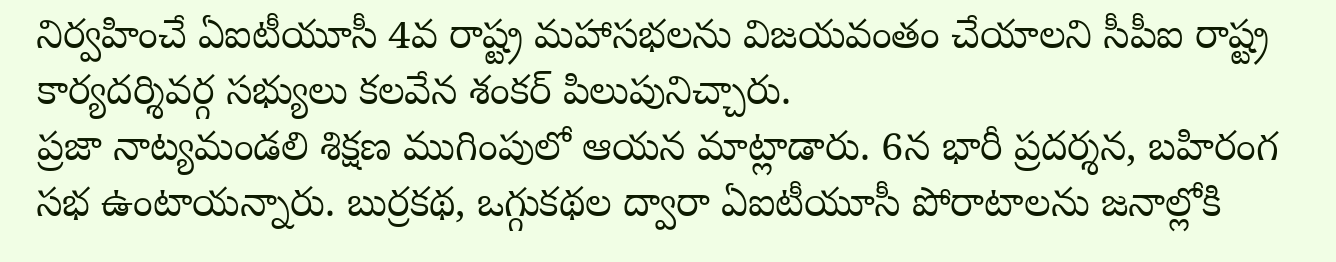నిర్వహించే ఏఐటీయూసీ 4వ రాష్ట్ర మహాసభలను విజయవంతం చేయాలని సీపీఐ రాష్ట్ర కార్యదర్శివర్గ సభ్యులు కలవేన శంకర్ పిలుపునిచ్చారు.
ప్రజా నాట్యమండలి శిక్షణ ముగింపులో ఆయన మాట్లాడారు. 6న భారీ ప్రదర్శన, బహిరంగ సభ ఉంటాయన్నారు. బుర్రకథ, ఒగ్గుకథల ద్వారా ఏఐటీయూసీ పోరాటాలను జనాల్లోకి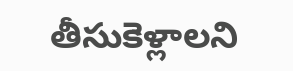తీసుకెళ్లాలని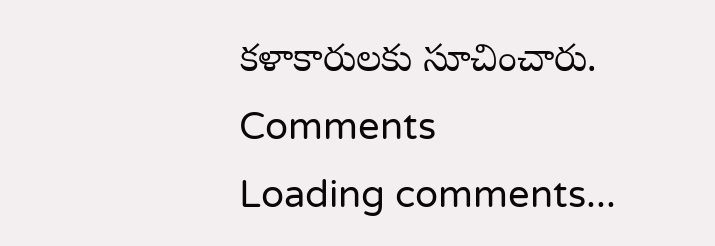కళాకారులకు సూచించారు.
Comments
Loading comments...